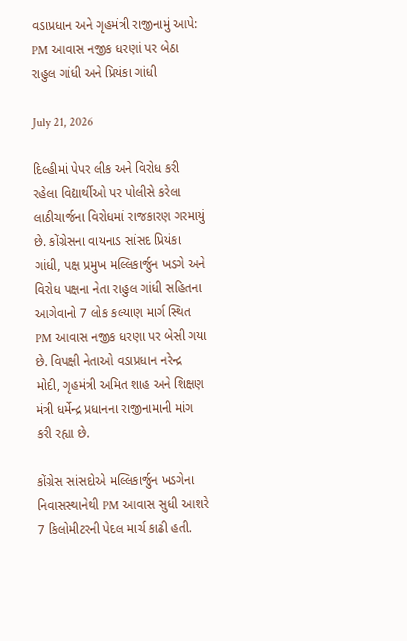વડાપ્રધાન અને ગૃહમંત્રી રાજીનામું આપે: PM આવાસ નજીક ધરણાં પર બેઠા રાહુલ ગાંધી અને પ્રિયંકા ગાંધી

July 21, 2026

દિલ્હીમાં પેપર લીક અને વિરોધ કરી રહેલા વિદ્યાર્થીઓ પર પોલીસે કરેલા લાઠીચાર્જના વિરોધમાં રાજકારણ ગરમાયું છે. કોંગ્રેસના વાયનાડ સાંસદ પ્રિયંકા ગાંધી, પક્ષ પ્રમુખ મલ્લિકાર્જુન ખડગે અને વિરોધ પક્ષના નેતા રાહુલ ગાંધી સહિતના આગેવાનો 7 લોક કલ્યાણ માર્ગ સ્થિત PM આવાસ નજીક ધરણા પર બેસી ગયા છે. વિપક્ષી નેતાઓ વડાપ્રધાન નરેન્દ્ર મોદી, ગૃહમંત્રી અમિત શાહ અને શિક્ષણ મંત્રી ધર્મેન્દ્ર પ્રધાનના રાજીનામાની માંગ કરી રહ્યા છે.

કોંગ્રેસ સાંસદોએ મલ્લિકાર્જુન ખડગેના નિવાસસ્થાનેથી PM આવાસ સુધી આશરે 7 કિલોમીટરની પેદલ માર્ચ કાઢી હતી.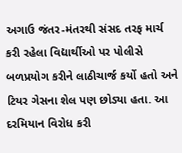અગાઉ જંતર-મંતરથી સંસદ તરફ માર્ચ કરી રહેલા વિદ્યાર્થીઓ પર પોલીસે બળપ્રયોગ કરીને લાઠીચાર્જ કર્યો હતો અને ટિયર ગેસના શેલ પણ છોડ્યા હતા. આ દરમિયાન વિરોધ કરી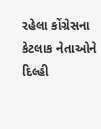રહેલા કોંગ્રેસના કેટલાક નેતાઓને દિલ્હી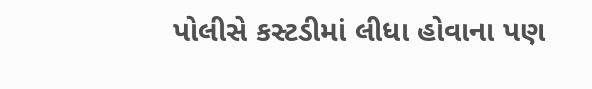પોલીસે કસ્ટડીમાં લીધા હોવાના પણ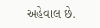અહેવાલ છે.